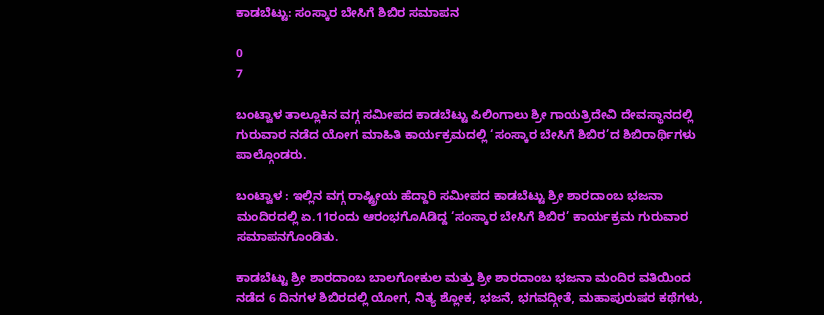ಕಾಡಬೆಟ್ಟು: ಸಂಸ್ಕಾರ ಬೇಸಿಗೆ ಶಿಬಿರ ಸಮಾಪನ

0
7

ಬಂಟ್ವಾಳ ತಾಲ್ಲೂಕಿನ ವಗ್ಗ ಸಮೀಪದ ಕಾಡಬೆಟ್ಟು ಪಿಲಿಂಗಾಲು ಶ್ರೀ ಗಾಯತ್ರಿದೇವಿ ದೇವಸ್ಥಾನದಲ್ಲಿ ಗುರುವಾರ ನಡೆದ ಯೋಗ ಮಾಹಿತಿ ಕಾರ್ಯಕ್ರಮದಲ್ಲಿ ‘ಸಂಸ್ಕಾರ ಬೇಸಿಗೆ ಶಿಬಿರ’ದ ಶಿಬಿರಾರ್ಥಿಗಳು ಪಾಲ್ಗೊಂಡರು.

ಬಂಟ್ವಾಳ : ಇಲ್ಲಿನ ವಗ್ಗ ರಾಷ್ಟ್ರೀಯ ಹೆದ್ದಾರಿ ಸಮೀಪದ ಕಾಡಬೆಟ್ಟು ಶ್ರೀ ಶಾರದಾಂಬ ಭಜನಾ ಮಂದಿರದಲ್ಲಿ ಏ.11ರಂದು ಆರಂಭಗೊAಡಿದ್ದ ‘ಸಂಸ್ಕಾರ ಬೇಸಿಗೆ ಶಿಬಿರ’ ಕಾರ್ಯಕ್ರಮ ಗುರುವಾರ ಸಮಾಪನಗೊಂಡಿತು.

ಕಾಡಬೆಟ್ಟು ಶ್ರೀ ಶಾರದಾಂಬ ಬಾಲಗೋಕುಲ ಮತ್ತು ಶ್ರೀ ಶಾರದಾಂಬ ಭಜನಾ ಮಂದಿರ ವತಿಯಿಂದ ನಡೆದ 6 ದಿನಗಳ ಶಿಬಿರದಲ್ಲಿ ಯೋಗ, ನಿತ್ಯ ಶ್ಲೋಕ, ಭಜನೆ, ಭಗವದ್ಗೀತೆ, ಮಹಾಪುರುಷರ ಕಥೆಗಳು,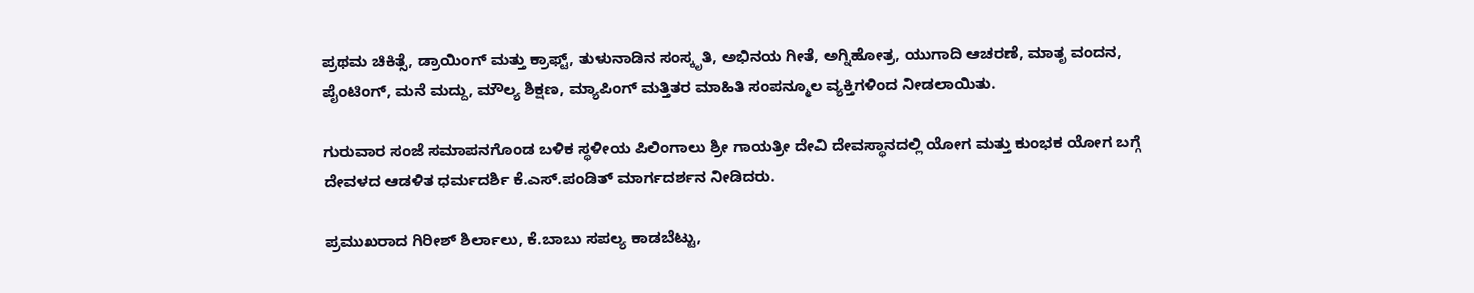ಪ್ರಥಮ ಚಿಕಿತ್ಸೆ, ಡ್ರಾಯಿಂಗ್ ಮತ್ತು ಕ್ರಾಫ್ಟ್, ತುಳುನಾಡಿನ ಸಂಸ್ಕೃತಿ, ಅಭಿನಯ ಗೀತೆ, ಅಗ್ನಿಹೋತ್ರ, ಯುಗಾದಿ ಆಚರಣೆ, ಮಾತೃ ವಂದನ, ಪೈಂಟಿಂಗ್, ಮನೆ ಮದ್ದು, ಮೌಲ್ಯ ಶಿಕ್ಷಣ, ಮ್ಯಾಪಿಂಗ್ ಮತ್ತಿತರ ಮಾಹಿತಿ ಸಂಪನ್ಮೂಲ ವ್ಯಕ್ತಿಗಳಿಂದ ನೀಡಲಾಯಿತು.

ಗುರುವಾರ ಸಂಜೆ ಸಮಾಪನಗೊಂಡ ಬಳಿಕ ಸ್ಥಳೀಯ ಪಿಲಿಂಗಾಲು ಶ್ರೀ ಗಾಯತ್ರೀ ದೇವಿ ದೇವಸ್ಥಾನದಲ್ಲಿ ಯೋಗ ಮತ್ತು ಕುಂಭಕ ಯೋಗ ಬಗ್ಗೆ ದೇವಳದ ಆಡಳಿತ ಧರ್ಮದರ್ಶಿ ಕೆ.ಎಸ್.ಪಂಡಿತ್ ಮಾರ್ಗದರ್ಶನ ನೀಡಿದರು.

ಪ್ರಮುಖರಾದ ಗಿರೀಶ್ ಶಿರ್ಲಾಲು, ಕೆ.ಬಾಬು ಸಪಲ್ಯ ಕಾಡಬೆಟ್ಟು,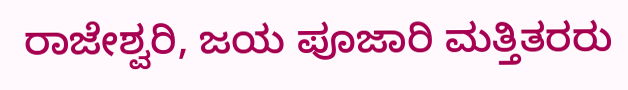ರಾಜೇಶ್ವರಿ, ಜಯ ಪೂಜಾರಿ ಮತ್ತಿತರರು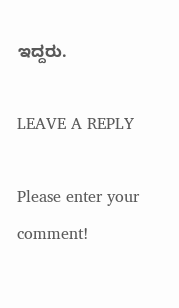ಇದ್ದರು.

LEAVE A REPLY

Please enter your comment!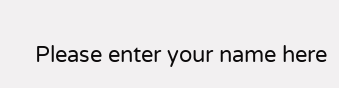Please enter your name here